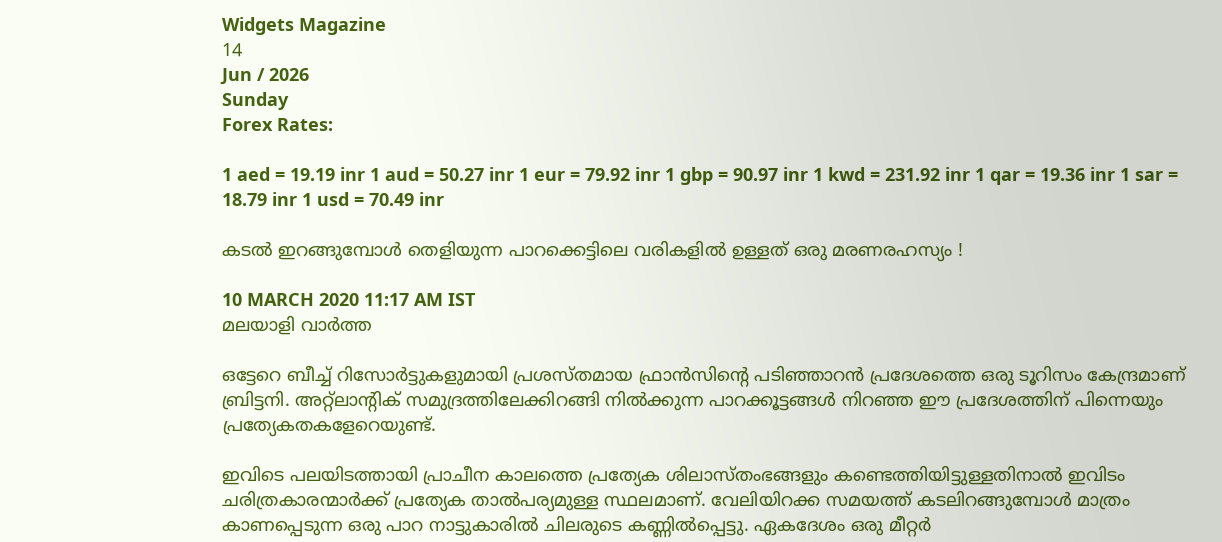Widgets Magazine
14
Jun / 2026
Sunday
Forex Rates:

1 aed = 19.19 inr 1 aud = 50.27 inr 1 eur = 79.92 inr 1 gbp = 90.97 inr 1 kwd = 231.92 inr 1 qar = 19.36 inr 1 sar = 18.79 inr 1 usd = 70.49 inr

കടല്‍ ഇറങ്ങുമ്പോള്‍ തെളിയുന്ന പാറക്കെട്ടിലെ വരികളില്‍ ഉള്ളത് ഒരു മരണരഹസ്യം !

10 MARCH 2020 11:17 AM IST
മലയാളി വാര്‍ത്ത

ഒട്ടേറെ ബീച്ച് റിസോര്‍ട്ടുകളുമായി പ്രശസ്തമായ ഫ്രാന്‍സിന്റെ പടിഞ്ഞാറന്‍ പ്രദേശത്തെ ഒരു ടൂറിസം കേന്ദ്രമാണ് ബ്രിട്ടനി. അറ്റ്ലാന്റിക് സമുദ്രത്തിലേക്കിറങ്ങി നില്‍ക്കുന്ന പാറക്കൂട്ടങ്ങള്‍ നിറഞ്ഞ ഈ പ്രദേശത്തിന് പിന്നെയും പ്രത്യേകതകളേറെയുണ്ട്.

ഇവിടെ പലയിടത്തായി പ്രാചീന കാലത്തെ പ്രത്യേക ശിലാസ്തംഭങ്ങളും കണ്ടെത്തിയിട്ടുള്ളതിനാല്‍ ഇവിടം ചരിത്രകാരന്മാര്‍ക്ക് പ്രത്യേക താല്‍പര്യമുള്ള സ്ഥലമാണ്. വേലിയിറക്ക സമയത്ത് കടലിറങ്ങുമ്പോള്‍ മാത്രം കാണപ്പെടുന്ന ഒരു പാറ നാട്ടുകാരില്‍ ചിലരുടെ കണ്ണില്‍പ്പെട്ടു. ഏകദേശം ഒരു മീറ്റര്‍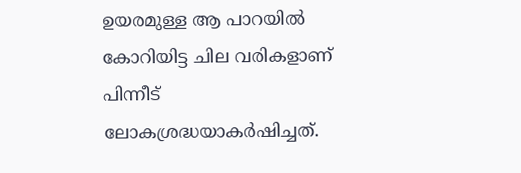ഉയരമുള്ള ആ പാറയില്‍ കോറിയിട്ട ചില വരികളാണ് പിന്നീട് ലോകശ്രദ്ധയാകര്‍ഷിച്ചത്.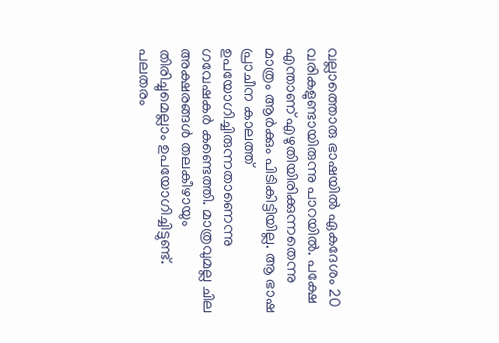വല്ലാത്തൊരു ഭാഷയില്‍ ഏകദേശം 20 വരികളുണ്ടായിരുന്നു പാറയില്‍. പക്ഷേ എന്താണ് എഴുതിയിരിക്കുന്നതെന്നു മാത്രം ആര്‍ക്കും പിടികിട്ടിയില്ല. ആ ഭാഷ പ്രാചീന കാലത്ത് ഉപയോഗിച്ചിരുന്നതാണെന്നു ഗവേഷകര്‍ കണ്ടെത്തി. മാത്രവുമല്ല ചില അക്ഷരങ്ങള്‍ തലകീഴായും തിരിച്ചുമെല്ലാം ഉപയോഗിച്ചിട്ടുണ്ട്. പലതരം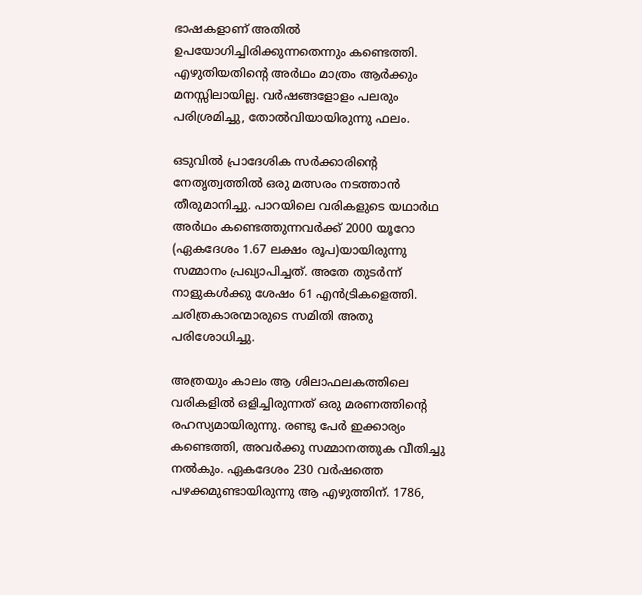ഭാഷകളാണ് അതില്‍ ഉപയോഗിച്ചിരിക്കുന്നതെന്നും കണ്ടെത്തി. എഴുതിയതിന്റെ അര്‍ഥം മാത്രം ആര്‍ക്കും മനസ്സിലായില്ല. വര്‍ഷങ്ങളോളം പലരും പരിശ്രമിച്ചു, തോല്‍വിയായിരുന്നു ഫലം.

ഒടുവില്‍ പ്രാദേശിക സര്‍ക്കാരിന്റെ നേതൃത്വത്തില്‍ ഒരു മത്സരം നടത്താന്‍ തീരുമാനിച്ചു. പാറയിലെ വരികളുടെ യഥാര്‍ഥ അര്‍ഥം കണ്ടെത്തുന്നവര്‍ക്ക് 2000 യൂറോ (ഏകദേശം 1.67 ലക്ഷം രൂപ)യായിരുന്നു സമ്മാനം പ്രഖ്യാപിച്ചത്. അതേ തുടര്‍ന്ന് നാളുകള്‍ക്കു ശേഷം 61 എന്‍ട്രികളെത്തി. ചരിത്രകാരന്മാരുടെ സമിതി അതു പരിശോധിച്ചു.

അത്രയും കാലം ആ ശിലാഫലകത്തിലെ വരികളില്‍ ഒളിച്ചിരുന്നത് ഒരു മരണത്തിന്റെ രഹസ്യമായിരുന്നു. രണ്ടു പേര്‍ ഇക്കാര്യം കണ്ടെത്തി, അവര്‍ക്കു സമ്മാനത്തുക വീതിച്ചു നല്‍കും. ഏകദേശം 230 വര്‍ഷത്തെ പഴക്കമുണ്ടായിരുന്നു ആ എഴുത്തിന്. 1786,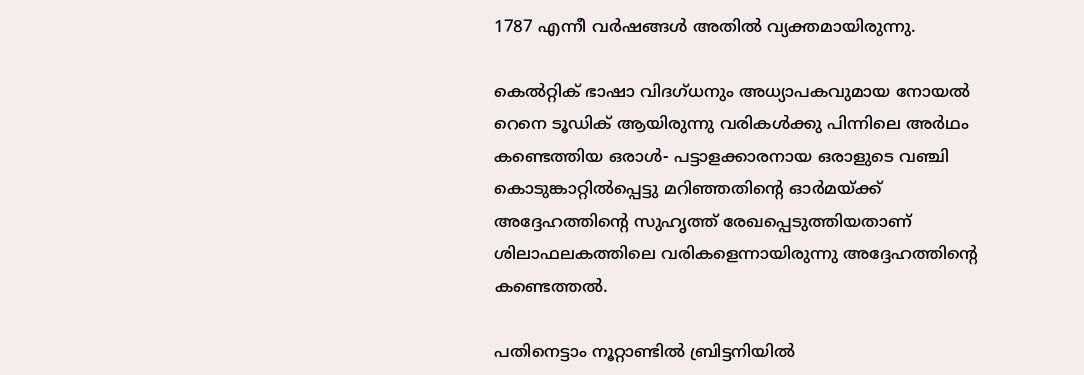1787 എന്നീ വര്‍ഷങ്ങള്‍ അതില്‍ വ്യക്തമായിരുന്നു.

കെല്‍റ്റിക് ഭാഷാ വിദഗ്ധനും അധ്യാപകവുമായ നോയല്‍ റെനെ ടൂഡിക് ആയിരുന്നു വരികള്‍ക്കു പിന്നിലെ അര്‍ഥം കണ്ടെത്തിയ ഒരാള്‍- പട്ടാളക്കാരനായ ഒരാളുടെ വഞ്ചി കൊടുങ്കാറ്റില്‍പ്പെട്ടു മറിഞ്ഞതിന്റെ ഓര്‍മയ്ക്ക് അദ്ദേഹത്തിന്റെ സുഹൃത്ത് രേഖപ്പെടുത്തിയതാണ് ശിലാഫലകത്തിലെ വരികളെന്നായിരുന്നു അദ്ദേഹത്തിന്റെ കണ്ടെത്തല്‍.

പതിനെട്ടാം നൂറ്റാണ്ടില്‍ ബ്രിട്ടനിയില്‍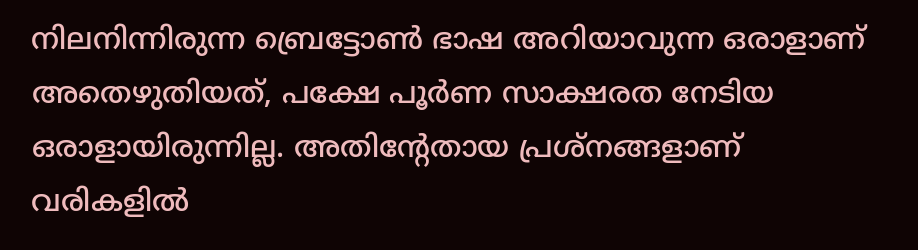നിലനിന്നിരുന്ന ബ്രെട്ടോണ്‍ ഭാഷ അറിയാവുന്ന ഒരാളാണ് അതെഴുതിയത്, പക്ഷേ പൂര്‍ണ സാക്ഷരത നേടിയ ഒരാളായിരുന്നില്ല. അതിന്റേതായ പ്രശ്‌നങ്ങളാണ് വരികളില്‍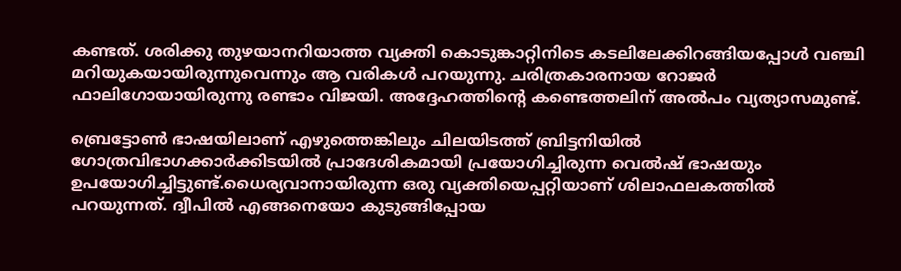കണ്ടത്. ശരിക്കു തുഴയാനറിയാത്ത വ്യക്തി കൊടുങ്കാറ്റിനിടെ കടലിലേക്കിറങ്ങിയപ്പോള്‍ വഞ്ചി മറിയുകയായിരുന്നുവെന്നും ആ വരികള്‍ പറയുന്നു. ചരിത്രകാരനായ റോജര്‍ ഫാലിഗോയായിരുന്നു രണ്ടാം വിജയി. അദ്ദേഹത്തിന്റെ കണ്ടെത്തലിന് അല്‍പം വ്യത്യാസമുണ്ട്.

ബ്രെട്ടോണ്‍ ഭാഷയിലാണ് എഴുത്തെങ്കിലും ചിലയിടത്ത് ബ്രിട്ടനിയില്‍ ഗോത്രവിഭാഗക്കാര്‍ക്കിടയില്‍ പ്രാദേശികമായി പ്രയോഗിച്ചിരുന്ന വെല്‍ഷ് ഭാഷയും ഉപയോഗിച്ചിട്ടുണ്ട്.ധൈര്യവാനായിരുന്ന ഒരു വ്യക്തിയെപ്പറ്റിയാണ് ശിലാഫലകത്തില്‍ പറയുന്നത്. ദ്വീപില്‍ എങ്ങനെയോ കുടുങ്ങിപ്പോയ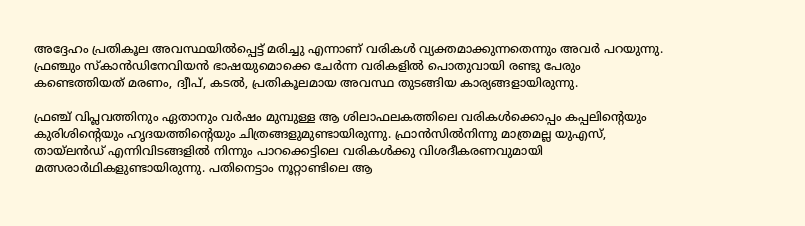അദ്ദേഹം പ്രതികൂല അവസ്ഥയില്‍പ്പെട്ട് മരിച്ചു എന്നാണ് വരികള്‍ വ്യക്തമാക്കുന്നതെന്നും അവര്‍ പറയുന്നു. ഫ്രഞ്ചും സ്‌കാന്‍ഡിനേവിയന്‍ ഭാഷയുമൊക്കെ ചേര്‍ന്ന വരികളില്‍ പൊതുവായി രണ്ടു പേരും കണ്ടെത്തിയത് മരണം, ദ്വീപ്, കടല്‍, പ്രതികൂലമായ അവസ്ഥ തുടങ്ങിയ കാര്യങ്ങളായിരുന്നു.

ഫ്രഞ്ച് വിപ്ലവത്തിനും ഏതാനും വര്‍ഷം മുമ്പുള്ള ആ ശിലാഫലകത്തിലെ വരികള്‍ക്കൊപ്പം കപ്പലിന്റെയും കുരിശിന്റെയും ഹൃദയത്തിന്റെയും ചിത്രങ്ങളുമുണ്ടായിരുന്നു. ഫ്രാന്‍സില്‍നിന്നു മാത്രമല്ല യുഎസ്, തായ്ലന്‍ഡ് എന്നിവിടങ്ങളില്‍ നിന്നും പാറക്കെട്ടിലെ വരികള്‍ക്കു വിശദീകരണവുമായി മത്സരാര്‍ഥികളുണ്ടായിരുന്നു. പതിനെട്ടാം നൂറ്റാണ്ടിലെ ആ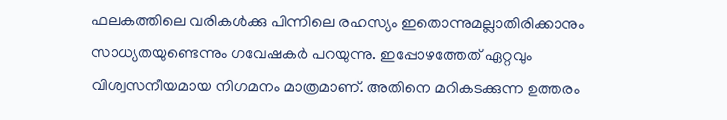ഫലകത്തിലെ വരികള്‍ക്കു പിന്നിലെ രഹസ്യം ഇതൊന്നുമല്ലാതിരിക്കാനും സാധ്യതയുണ്ടെന്നും ഗവേഷകര്‍ പറയുന്നു. ഇപ്പോഴത്തേത് ഏറ്റവും വിശ്വസനീയമായ നിഗമനം മാത്രമാണ്. അതിനെ മറികടക്കുന്ന ഉത്തരം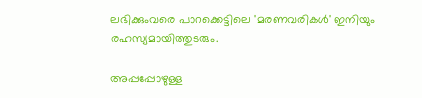ലഭിക്കുംവരെ പാറക്കെട്ടിലെ 'മരണവരികള്‍' ഇനിയും രഹസ്യമായിത്തുടരും.

അപ്പപ്പോഴുള്ള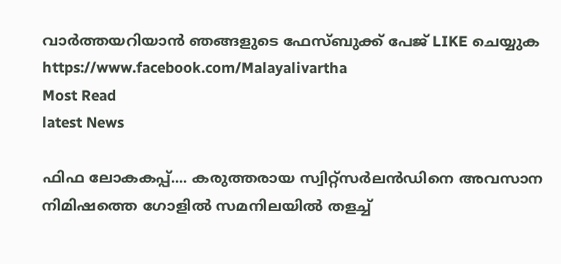വാര്‍ത്തയറിയാന്‍ ഞങ്ങളുടെ ഫേസ്‌ബുക്ക്‌ പേജ് LIKE ചെയ്യുക
https://www.facebook.com/Malayalivartha
Most Read
latest News

ഫിഫ ലോകകപ്പ്.... കരുത്തരായ സ്വിറ്റ്‌സർലൻഡിനെ അവസാന നിമിഷത്തെ ഗോളിൽ സമനിലയിൽ തളച്ച്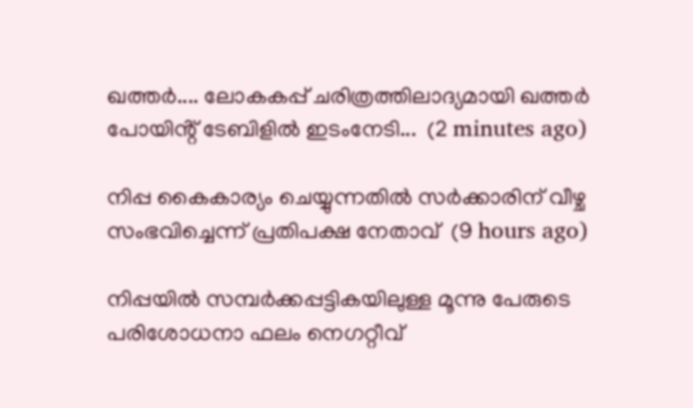ഖത്തർ.... ലോകകപ്പ് ചരിത്രത്തിലാദ്യമായി ഖത്തർ പോയിൻ്റ് ടേബിളിൽ ഇടംനേടി...  (2 minutes ago)

നിപ്പ കൈകാര്യം ചെയ്യുന്നതില്‍ സര്‍ക്കാരിന് വീഴ്ച സംഭവിച്ചെന്ന് പ്രതിപക്ഷ നേതാവ്  (9 hours ago)

നിപ്പയില്‍ സമ്പര്‍ക്കപ്പട്ടികയിലുള്ള മൂന്നു പേരുടെ പരിശോധനാ ഫലം നെഗറ്റീവ്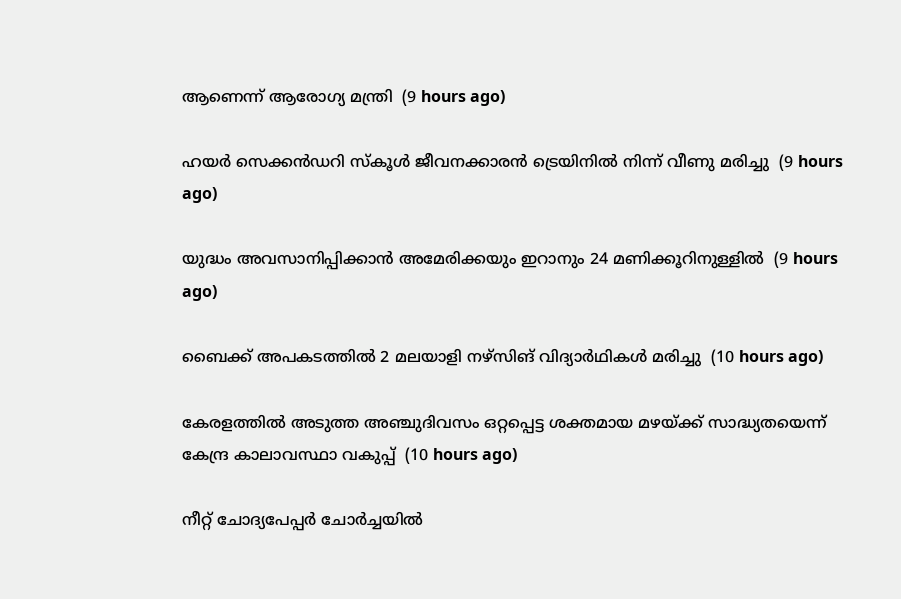ആണെന്ന് ആരോഗ്യ മന്ത്രി  (9 hours ago)

ഹയര്‍ സെക്കന്‍ഡറി സ്‌കൂള്‍ ജീവനക്കാരന്‍ ട്രെയിനില്‍ നിന്ന് വീണു മരിച്ചു  (9 hours ago)

യുദ്ധം അവസാനിപ്പിക്കാന്‍ അമേരിക്കയും ഇറാനും 24 മണിക്കൂറിനുള്ളില്‍  (9 hours ago)

ബൈക്ക് അപകടത്തില്‍ 2 മലയാളി നഴ്‌സിങ് വിദ്യാര്‍ഥികള്‍ മരിച്ചു  (10 hours ago)

കേരളത്തില്‍ അടുത്ത അഞ്ചുദിവസം ഒറ്റപ്പെട്ട ശക്തമായ മഴയ്ക്ക് സാദ്ധ്യതയെന്ന് കേന്ദ്ര കാലാവസ്ഥാ വകുപ്പ്  (10 hours ago)

നീറ്റ് ചോദ്യപേപ്പര്‍ ചോര്‍ച്ചയില്‍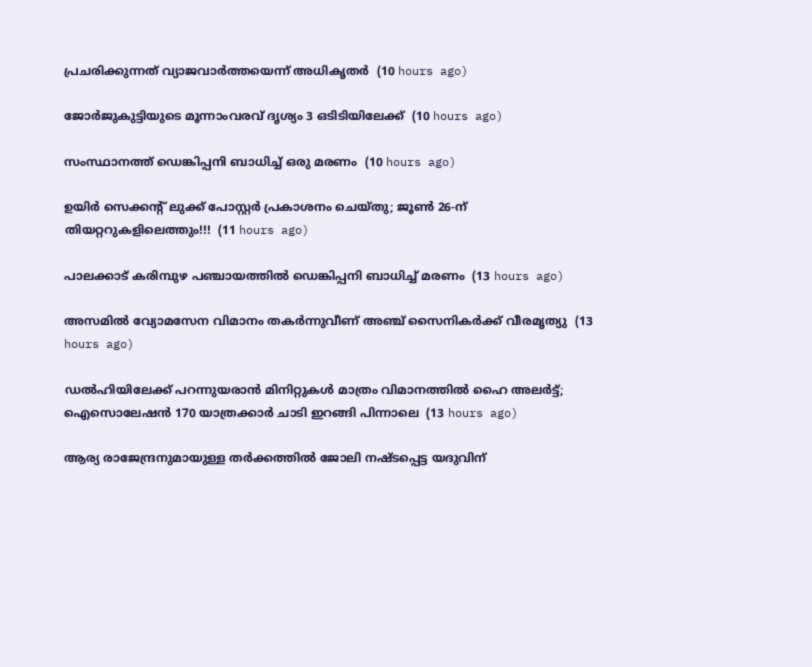പ്രചരിക്കുന്നത് വ്യാജവാര്‍ത്തയെന്ന് അധികൃതര്‍  (10 hours ago)

ജോര്‍ജുകുട്ടിയുടെ മൂന്നാംവരവ് ദൃശ്യം 3 ഒടിടിയിലേക്ക്  (10 hours ago)

സംസ്ഥാനത്ത് ഡെങ്കിപ്പനി ബാധിച്ച് ഒരു മരണം  (10 hours ago)

ഉയിർ സെക്കൻ്റ് ലുക്ക് പോസ്റ്റർ പ്രകാശനം ചെയ്തു; ജൂൺ 26-ന് തിയറ്ററുകളിലെത്തും!!!  (11 hours ago)

പാലക്കാട് കരിമ്പുഴ പഞ്ചായത്തിൽ ഡെങ്കിപ്പനി ബാധിച്ച് മരണം  (13 hours ago)

അസമിൽ വ്യോമസേന വിമാനം തകർന്നുവീണ് അഞ്ച് സൈനികർക്ക് വീരമൃത്യു  (13 hours ago)

ഡൽഹിയിലേക്ക് പറന്നുയരാൻ മിനിറ്റുകൾ മാത്രം വിമാനത്തിൽ ഹൈ അലർട്ട്; ഐസൊലേഷൻ 170 യാത്രക്കാർ ചാടി ഇറങ്ങി പിന്നാലെ  (13 hours ago)

ആര്യ രാജേന്ദ്രനുമായുള്ള തര്‍ക്കത്തില്‍ ജോലി നഷ്ടപ്പെട്ട യദുവിന്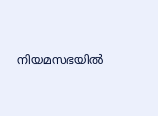നിയമസഭയില്‍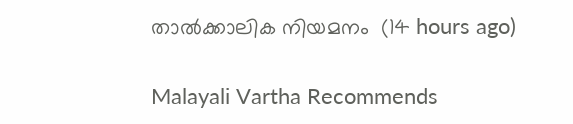താല്‍ക്കാലിക നിയമനം  (14 hours ago)

Malayali Vartha Recommends